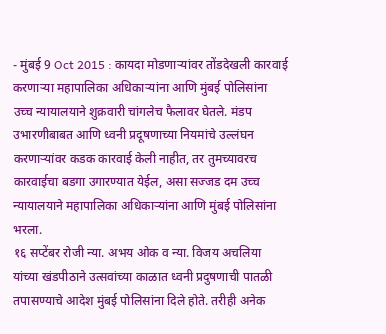- मुंबई 9 Oct 2015 : कायदा मोडणाऱ्यांवर तोंडदेखली कारवाई करणाऱ्या महापालिका अधिकाऱ्यांना आणि मुंबई पोलिसांना उच्च न्यायालयाने शुक्रवारी चांगलेच फैलावर घेतले. मंडप उभारणीबाबत आणि ध्वनी प्रदूषणाच्या नियमांचे उल्लंघन करणाऱ्यांवर कडक कारवाई केली नाहीत, तर तुमच्यावरच कारवाईचा बडगा उगारण्यात येईल, असा सज्जड दम उच्च न्यायालयाने महापालिका अधिकाऱ्यांना आणि मुंबई पोलिसांना भरला.
१६ सप्टेंबर रोजी न्या. अभय ओक व न्या. विजय अचलिया यांच्या खंडपीठाने उत्सवांच्या काळात ध्वनी प्रदुषणाची पातळी तपासण्याचे आदेश मुंबई पोलिसांना दिले होते. तरीही अनेक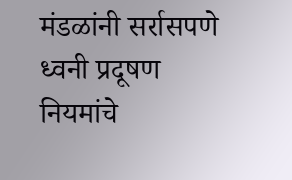मंडळांनी सर्रासपणे ध्वनी प्रदूषण नियमांचे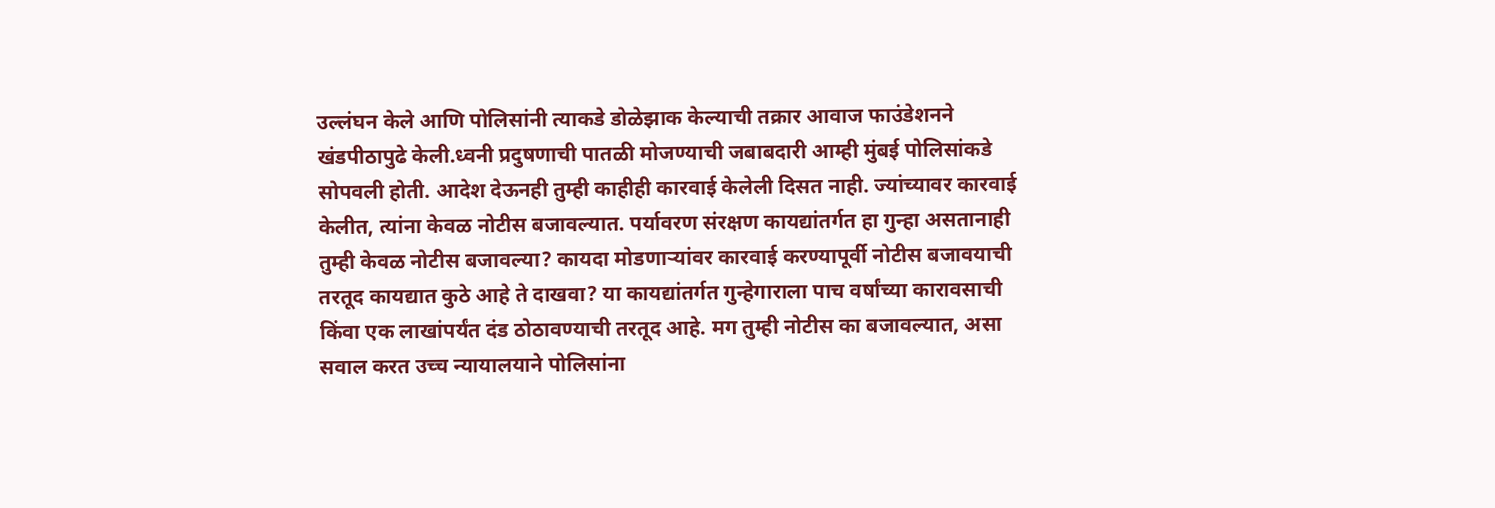उल्लंघन केले आणि पोलिसांनी त्याकडे डोळेझाक केल्याची तक्रार आवाज फाउंडेशनने खंडपीठापुढे केली.ध्वनी प्रदुषणाची पातळी मोजण्याची जबाबदारी आम्ही मुंबई पोलिसांकडे सोपवली होती. आदेश देऊनही तुम्ही काहीही कारवाई केलेली दिसत नाही. ज्यांच्यावर कारवाई केलीत, त्यांना केवळ नोटीस बजावल्यात. पर्यावरण संरक्षण कायद्यांतर्गत हा गुन्हा असतानाही तुम्ही केवळ नोटीस बजावल्या? कायदा मोडणाऱ्यांवर कारवाई करण्यापूर्वी नोटीस बजावयाची तरतूद कायद्यात कुठे आहे ते दाखवा? या कायद्यांतर्गत गुन्हेगाराला पाच वर्षांच्या कारावसाची किंवा एक लाखांपर्यंत दंड ठोठावण्याची तरतूद आहे. मग तुम्ही नोटीस का बजावल्यात, असा सवाल करत उच्च न्यायालयाने पोलिसांना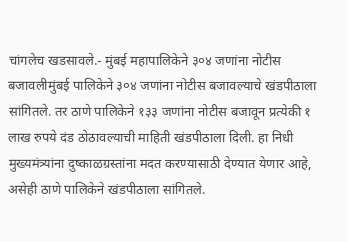चांगलेच खडसावले.- मुंबई महापालिकेने ३०४ जणांना नोटीस बजावलीमुंबई पालिकेने ३०४ जणांना नोटीस बजावल्याचे खंडपीठाला सांगितले. तर ठाणे पालिकेने १३३ जणांना नोटीस बजावून प्रत्येकी १ लाख रुपये दंड ठोठावल्याची माहिती खंडपीठाला दिली. हा निधी मुख्यमंत्र्यांना दुष्काळग्रस्तांना मदत करण्यासाठी देण्यात येणार आहे, असेही ठाणे पालिकेने खंडपीठाला सांगितले.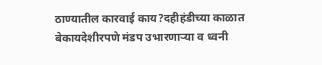ठाण्यातील कारवाई काय?दहीहंडीच्या काळात बेकायदेशीरपणे मंडप उभारणाऱ्या व ध्वनी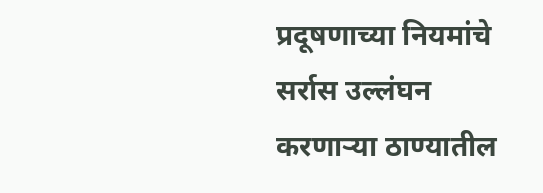प्रदूषणाच्या नियमांचे सर्रास उल्लंघन करणाऱ्या ठाण्यातील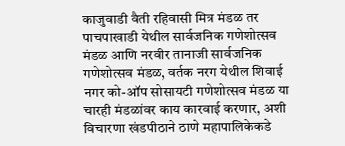काजुवाडी वैती रहिवासी मित्र मंडळ तर पाचपाखाडी येथील सार्वजनिक गणेशोत्सव मंडळ आणि नरवीर तानाजी सार्वजनिक गणेशोत्सव मंडळ, वर्तक नरग येथील शिवाई नगर को-ऑप सोसायटी गणेशोत्सव मंडळ या चारही मंडळांवर काय कारवाई करणार, अशी विचारणा खंडपीठाने ठाणे महापालिकेकडे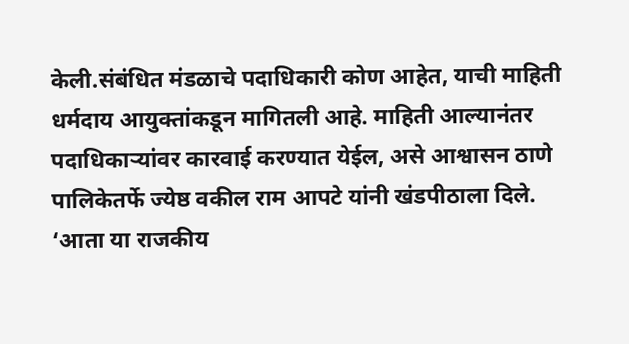केली.संबंधित मंडळाचे पदाधिकारी कोण आहेत, याची माहिती धर्मदाय आयुक्तांकडून मागितली आहे. माहिती आल्यानंतर पदाधिकाऱ्यांवर कारवाई करण्यात येईल, असे आश्वासन ठाणे पालिकेतर्फे ज्येष्ठ वकील राम आपटे यांनी खंडपीठाला दिले. ‘आता या राजकीय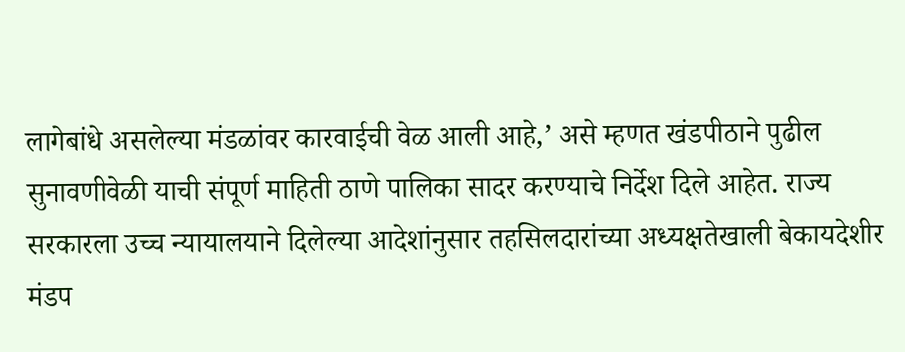लागेबांधे असलेल्या मंडळांवर कारवाईची वेळ आली आहे,’ असे म्हणत खंडपीठाने पुढील सुनावणीवेळी याची संपूर्ण माहिती ठाणे पालिका सादर करण्याचे निर्देश दिले आहेत. राज्य सरकारला उच्च न्यायालयाने दिलेल्या आदेशांनुसार तहसिलदारांच्या अध्यक्षतेखाली बेकायदेशीर मंडप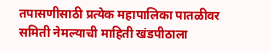तपासणीसाठी प्रत्येक महापालिका पातळीवर समिती नेमल्याची माहिती खंडपीठाला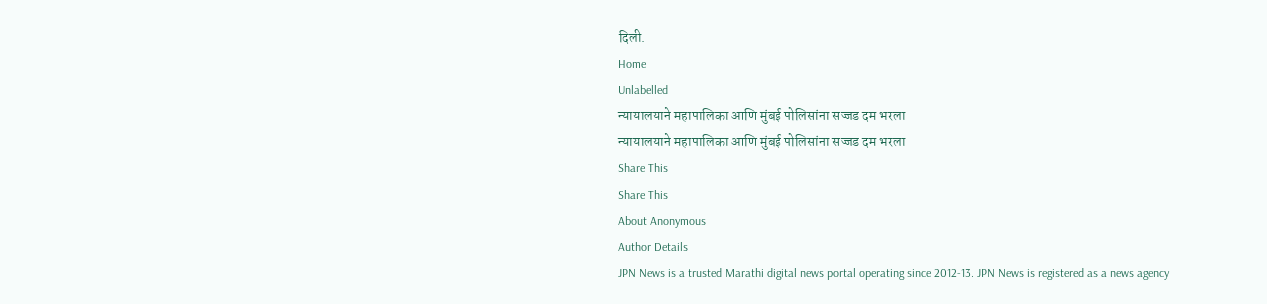दिली.
Home
Unlabelled
न्यायालयाने महापालिका आणि मुंबई पोलिसांना सज्जड दम भरला
न्यायालयाने महापालिका आणि मुंबई पोलिसांना सज्जड दम भरला
Share This
Share This
About Anonymous
Author Details
JPN News is a trusted Marathi digital news portal operating since 2012-13. JPN News is registered as a news agency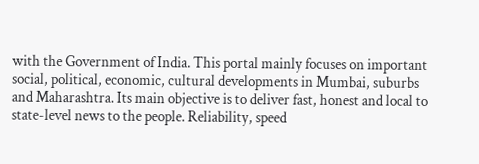with the Government of India. This portal mainly focuses on important social, political, economic, cultural developments in Mumbai, suburbs and Maharashtra. Its main objective is to deliver fast, honest and local to state-level news to the people. Reliability, speed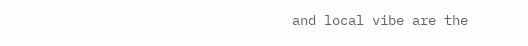and local vibe are the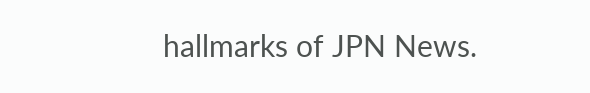hallmarks of JPN News.